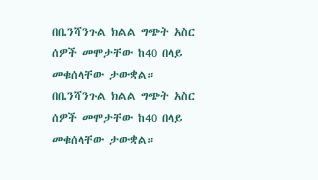በቤንሻንጉል ክልል ግጭት አስር ሰዎች መሞታቸው ከ40 በላይ መቁሰላቸው ታውቋል።
በቤንሻንጉል ክልል ግጭት አስር ሰዎች መሞታቸው ከ40 በላይ መቁሰላቸው ታውቋል።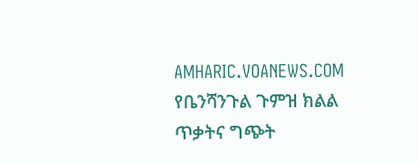AMHARIC.VOANEWS.COM
የቤንሻንጉል ጉምዝ ክልል ጥቃትና ግጭት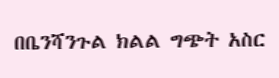በቤንሻንጉል ክልል ግጭት አስር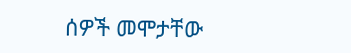ሰዎች መሞታቸው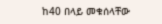ከ40 በላይ መቁሰላቸው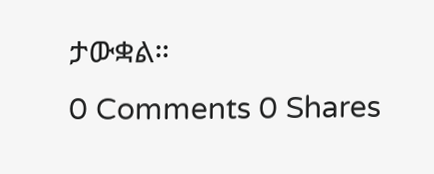ታውቋል።
0 Comments 0 Shares